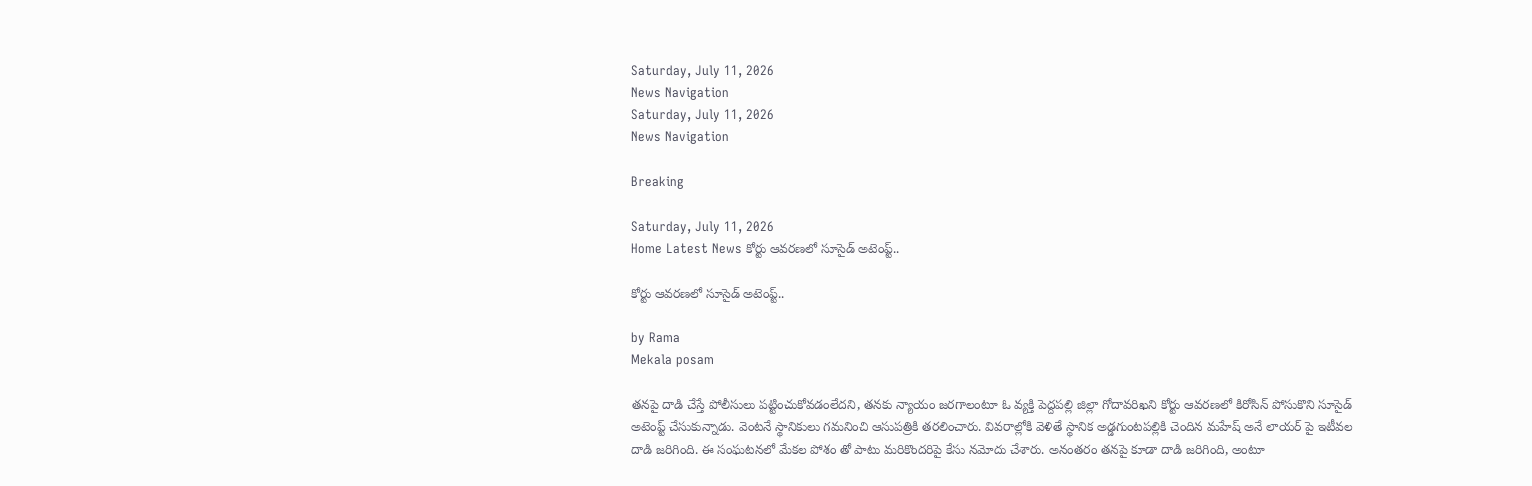Saturday, July 11, 2026
News Navigation
Saturday, July 11, 2026
News Navigation

Breaking

Saturday, July 11, 2026
Home Latest News కోర్టు ఆవరణలో సూసైడ్ అటెంప్ట్..

కోర్టు ఆవరణలో సూసైడ్ అటెంప్ట్..

by Rama
Mekala posam

తనపై దాడి చేస్తే పోలీసులు పట్టించుకోవడంలేదని, తనకు న్యాయం జరగాలంటూ ఓ వ్యక్తి పెద్దపల్లి జిల్లా గోదావరిఖని కోర్టు ఆవరణలో కిరోసిన్ పోసుకొని సూసైడ్ అటెంప్ట్ చేసుకున్నాడు. వెంటనే స్థానికులు గమనించి ఆసుపత్రికి తరలించారు. వివరాల్లోకి వెళితే స్థానిక అడ్డగుంటపల్లికి చెందిన మహేష్ అనే లాయర్ పై ఇటీవల దాడి జరిగింది. ఈ సంఘటనలో మేకల పోశం తో పాటు మరికొందరిపై కేసు నమోదు చేశారు. అనంతరం తనపై కూడా దాడి జరిగింది, అంటూ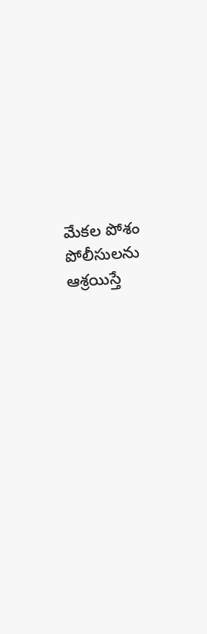మేకల పోశం పోలీసులను ఆశ్రయిస్తే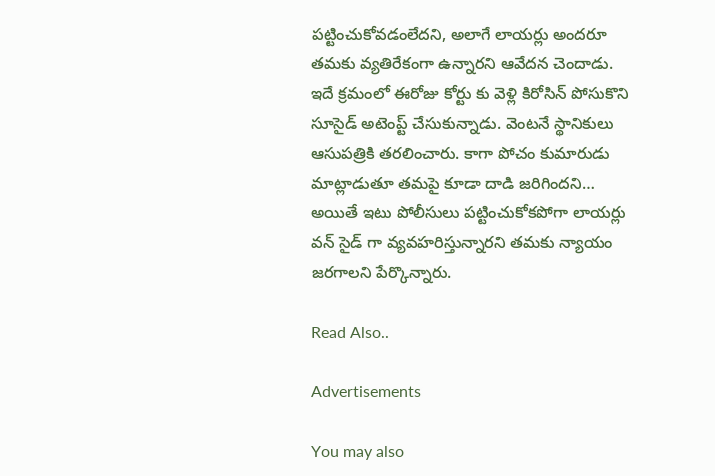పట్టించుకోవడంలేదని, అలాగే లాయర్లు అందరూ తమకు వ్యతిరేకంగా ఉన్నారని ఆవేదన చెందాడు. ఇదే క్రమంలో ఈరోజు కోర్టు కు వెళ్లి కిరోసిన్ పోసుకొని సూసైడ్ అటెంప్ట్ చేసుకున్నాడు. వెంటనే స్థానికులు ఆసుపత్రికి తరలించారు. కాగా పోచం కుమారుడు మాట్లాడుతూ తమపై కూడా దాడి జరిగిందని… అయితే ఇటు పోలీసులు పట్టించుకోకపోగా లాయర్లు వన్ సైడ్ గా వ్యవహరిస్తున్నారని తమకు న్యాయం జరగాలని పేర్కొన్నారు.

Read Also..

Advertisements

You may also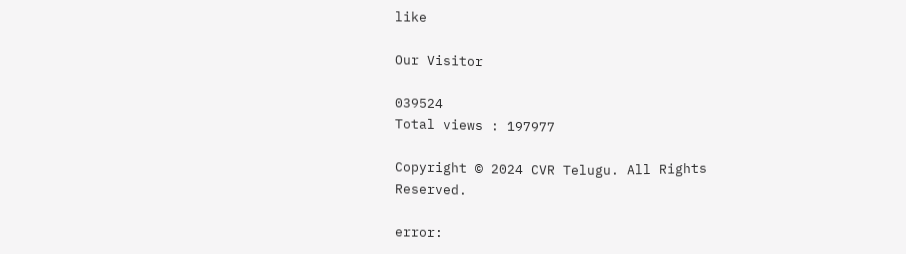like

Our Visitor

039524
Total views : 197977

Copyright © 2024 CVR Telugu. All Rights Reserved.

error: